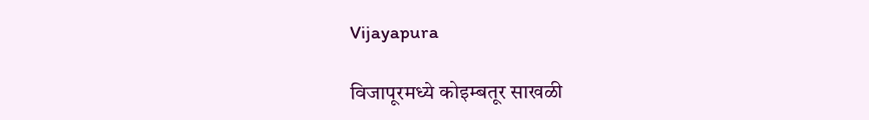Vijayapura

विजापूरमध्ये कोइम्बतूर साखळी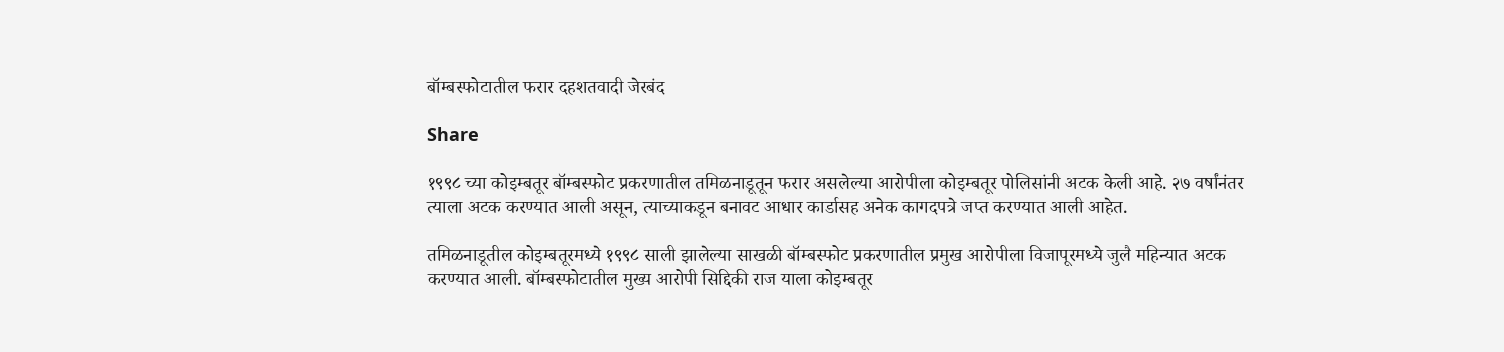बॉम्बस्फोटातील फरार दहशतवादी जेरबंद

Share

१९९८ च्या कोइम्बतूर बॉम्बस्फोट प्रकरणातील तमिळनाडूतून फरार असलेल्या आरोपीला कोइम्बतूर पोलिसांनी अटक केली आहे. २७ वर्षांनंतर त्याला अटक करण्यात आली असून, त्याच्याकडून बनावट आधार कार्डासह अनेक कागदपत्रे जप्त करण्यात आली आहेत.

तमिळनाडूतील कोइम्बतूरमध्ये १९९८ साली झालेल्या साखळी बॉम्बस्फोट प्रकरणातील प्रमुख आरोपीला विजापूरमध्ये जुलै महिन्यात अटक करण्यात आली. बॉम्बस्फोटातील मुख्य आरोपी सिद्दिकी राज याला कोइम्बतूर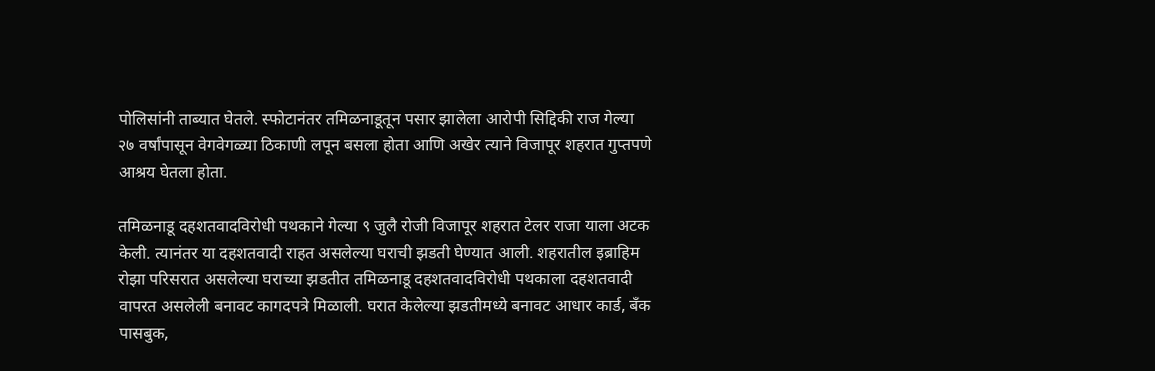पोलिसांनी ताब्यात घेतले. स्फोटानंतर तमिळनाडूतून पसार झालेला आरोपी सिद्दिकी राज गेल्या २७ वर्षांपासून वेगवेगळ्या ठिकाणी लपून बसला होता आणि अखेर त्याने विजापूर शहरात गुप्तपणे आश्रय घेतला होता.

तमिळनाडू दहशतवादविरोधी पथकाने गेल्या ९ जुलै रोजी विजापूर शहरात टेलर राजा याला अटक केली. त्यानंतर या दहशतवादी राहत असलेल्या घराची झडती घेण्यात आली. शहरातील इब्राहिम रोझा परिसरात असलेल्या घराच्या झडतीत तमिळनाडू दहशतवादविरोधी पथकाला दहशतवादी वापरत असलेली बनावट कागदपत्रे मिळाली. घरात केलेल्या झडतीमध्ये बनावट आधार कार्ड, बँक पासबुक,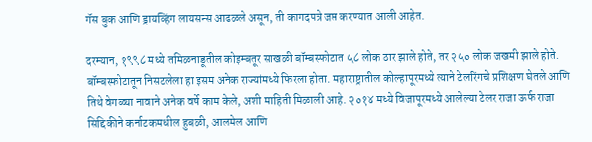गॅस बुक आणि ड्रायव्हिंग लायसन्स आढळले असून, ती कागदपत्रे जप्त करण्यात आली आहेत.

दरम्यान, १९९८ मध्ये तमिळनाडूतील कोइम्बतूर साखळी बॉम्बस्फोटात ५८ लोक ठार झाले होते, तर २५० लोक जखमी झाले होते. बॉम्बस्फोटातून निसटलेला हा इसम अनेक राज्यांमध्ये फिरला होता. महाराष्ट्रातील कोल्हापूरमध्ये त्याने टेलरिंगचे प्रशिक्षण घेतले आणि तिथे वेगळ्या नावाने अनेक वर्षे काम केले, अशी माहिती मिळाली आहे. २०१४ मध्ये विजापूरमध्ये आलेल्या टेलर राजा ऊर्फ राजा सिद्दिकीने कर्नाटकमधील हुबळी, आलमेल आणि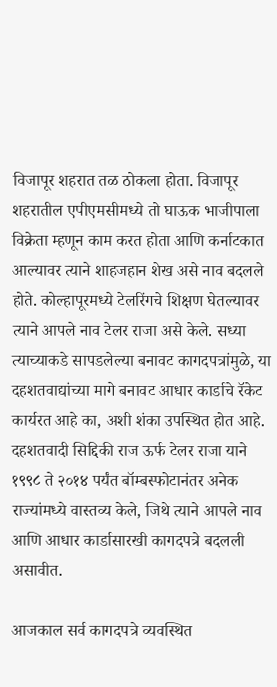विजापूर शहरात तळ ठोकला होता. विजापूर शहरातील एपीएमसीमध्ये तो घाऊक भाजीपाला विक्रेता म्हणून काम करत होता आणि कर्नाटकात आल्यावर त्याने शाहजहान शेख असे नाव बदलले होते. कोल्हापूरमध्ये टेलरिंगचे शिक्षण घेतल्यावर त्याने आपले नाव टेलर राजा असे केले. सध्या त्याच्याकडे सापडलेल्या बनावट कागदपत्रांमुळे, या दहशतवाद्यांच्या मागे बनावट आधार कार्डाचे रॅकेट कार्यरत आहे का, अशी शंका उपस्थित होत आहे. दहशतवादी सिद्दिकी राज ऊर्फ टेलर राजा याने १९९८ ते २०१४ पर्यंत बॉम्बस्फोटानंतर अनेक राज्यांमध्ये वास्तव्य केले, जिथे त्याने आपले नाव आणि आधार कार्डासारखी कागदपत्रे बदलली असावीत.

आजकाल सर्व कागदपत्रे व्यवस्थित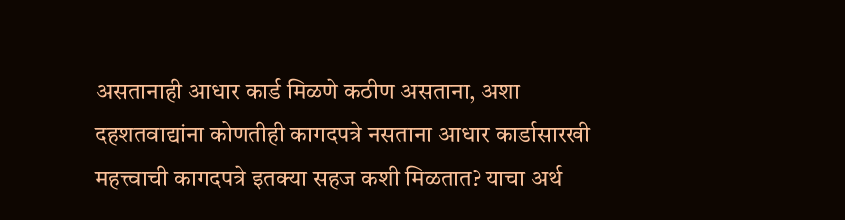असतानाही आधार कार्ड मिळणे कठीण असताना, अशा दहशतवाद्यांना कोणतीही कागदपत्रे नसताना आधार कार्डासारखी महत्त्वाची कागदपत्रे इतक्या सहज कशी मिळतात? याचा अर्थ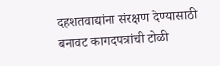दहशतवाद्यांना संरक्षण देण्यासाठी बनावट कागदपत्रांची टोळी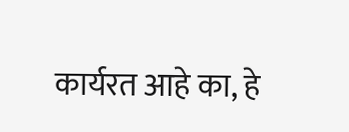कार्यरत आहे का, हे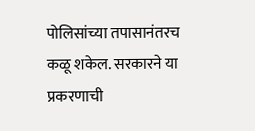पोलिसांच्या तपासानंतरच कळू शकेल. सरकारने या प्रकरणाची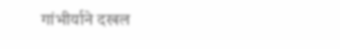गांभीर्याने दखल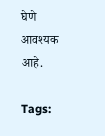घेणे आवश्यक आहे.

Tags: